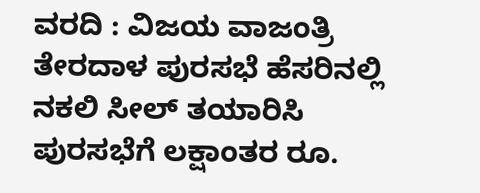ವರದಿ : ವಿಜಯ ವಾಜಂತ್ರಿ
ತೇರದಾಳ ಪುರಸಭೆ ಹೆಸರಿನಲ್ಲಿ ನಕಲಿ ಸೀಲ್ ತಯಾರಿಸಿ ಪುರಸಭೆಗೆ ಲಕ್ಷಾಂತರ ರೂ.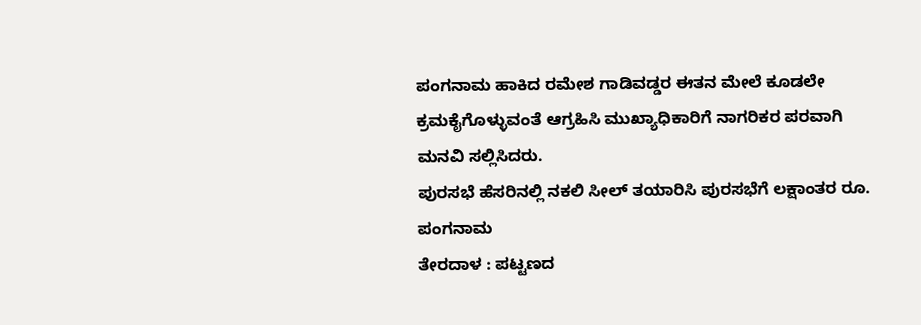ಪಂಗನಾಮ ಹಾಕಿದ ರಮೇಶ ಗಾಡಿವಡ್ಡರ ಈತನ ಮೇಲೆ ಕೂಡಲೇ ಕ್ರಮಕೈಗೊಳ್ಳುವಂತೆ ಆಗ್ರಹಿಸಿ ಮುಖ್ಯಾಧಿಕಾರಿಗೆ ನಾಗರಿಕರ ಪರವಾಗಿ ಮನವಿ ಸಲ್ಲಿಸಿದರು.
ಪುರಸಭೆ ಹೆಸರಿನಲ್ಲಿ ನಕಲಿ ಸೀಲ್ ತಯಾರಿಸಿ ಪುರಸಭೆಗೆ ಲಕ್ಷಾಂತರ ರೂ. ಪಂಗನಾಮ
ತೇರದಾಳ : ಪಟ್ಟಣದ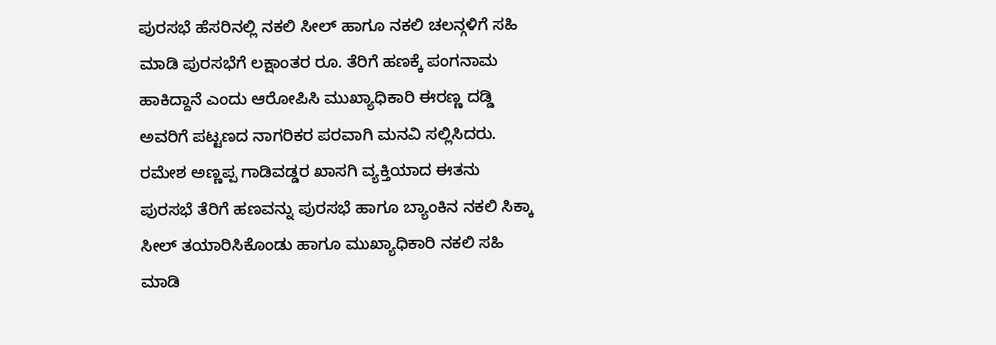ಪುರಸಭೆ ಹೆಸರಿನಲ್ಲಿ ನಕಲಿ ಸೀಲ್ ಹಾಗೂ ನಕಲಿ ಚಲನ್ಗಳಿಗೆ ಸಹಿ ಮಾಡಿ ಪುರಸಭೆಗೆ ಲಕ್ಷಾಂತರ ರೂ. ತೆರಿಗೆ ಹಣಕ್ಕೆ ಪಂಗನಾಮ ಹಾಕಿದ್ದಾನೆ ಎಂದು ಆರೋಪಿಸಿ ಮುಖ್ಯಾಧಿಕಾರಿ ಈರಣ್ಣ ದಡ್ಡಿ ಅವರಿಗೆ ಪಟ್ಟಣದ ನಾಗರಿಕರ ಪರವಾಗಿ ಮನವಿ ಸಲ್ಲಿಸಿದರು.
ರಮೇಶ ಅಣ್ಣಪ್ಪ ಗಾಡಿವಡ್ಡರ ಖಾಸಗಿ ವ್ಯಕ್ತಿಯಾದ ಈತನು ಪುರಸಭೆ ತೆರಿಗೆ ಹಣವನ್ನು ಪುರಸಭೆ ಹಾಗೂ ಬ್ಯಾಂಕಿನ ನಕಲಿ ಸಿಕ್ಕಾ ಸೀಲ್ ತಯಾರಿಸಿಕೊಂಡು ಹಾಗೂ ಮುಖ್ಯಾಧಿಕಾರಿ ನಕಲಿ ಸಹಿ ಮಾಡಿ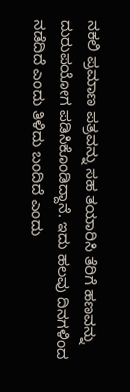ನಕಲಿ ಪ್ರಮಾಣ ಪತ್ರವನ್ನು ಸಹ ತಯಾರಿಸಿ ತೆರಿಗೆ ಹಣವನ್ನು ದುರುಪಯೋಗ ಪಡಿಸಿಕೊಂಡಿದ್ದಾನೆ. ಇದು ಹಲವು ದಿನಗಳಿಂದ ನಡೆದಿದೆ ಎಂದು ತಿಳಿದು ಬಂದಿದೆ ಎಂದು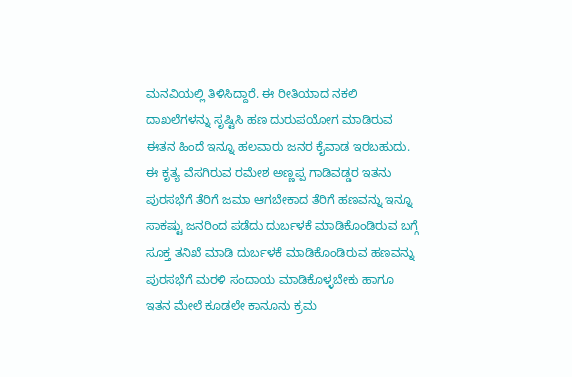ಮನವಿಯಲ್ಲಿ ತಿಳಿಸಿದ್ದಾರೆ. ಈ ರೀತಿಯಾದ ನಕಲಿ ದಾಖಲೆಗಳನ್ನು ಸೃಷ್ಟಿಸಿ ಹಣ ದುರುಪಯೋಗ ಮಾಡಿರುವ ಈತನ ಹಿಂದೆ ಇನ್ನೂ ಹಲವಾರು ಜನರ ಕೈವಾಡ ಇರಬಹುದು. ಈ ಕೃತ್ಯ ವೆಸಗಿರುವ ರಮೇಶ ಅಣ್ಣಪ್ಪ ಗಾಡಿವಡ್ಡರ ಇತನು ಪುರಸಭೆಗೆ ತೆರಿಗೆ ಜಮಾ ಆಗಬೇಕಾದ ತೆರಿಗೆ ಹಣವನ್ನು ಇನ್ನೂ ಸಾಕಷ್ಟು ಜನರಿಂದ ಪಡೆದು ದುರ್ಬಳಕೆ ಮಾಡಿಕೊಂಡಿರುವ ಬಗ್ಗೆ ಸೂಕ್ತ ತನಿಖೆ ಮಾಡಿ ದುರ್ಬಳಕೆ ಮಾಡಿಕೊಂಡಿರುವ ಹಣವನ್ನು ಪುರಸಭೆಗೆ ಮರಳಿ ಸಂದಾಯ ಮಾಡಿಕೊಳ್ಳಬೇಕು ಹಾಗೂ ಇತನ ಮೇಲೆ ಕೂಡಲೇ ಕಾನೂನು ಕ್ರಮ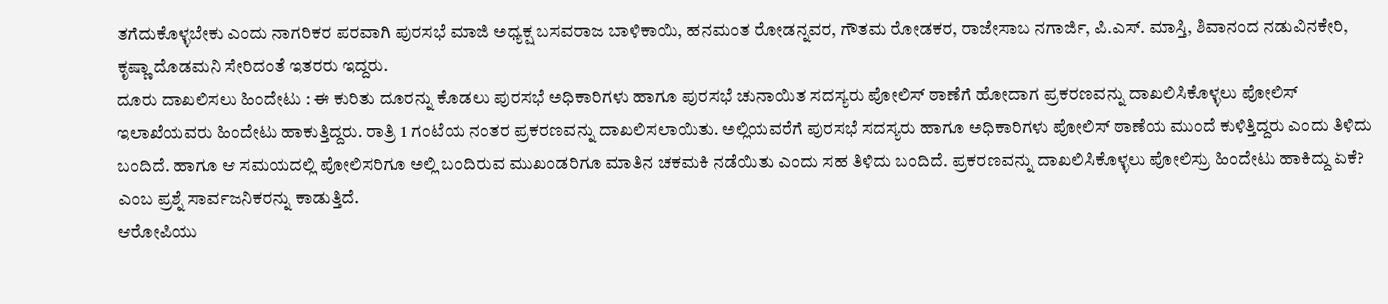ತಗೆದುಕೊಳ್ಳಬೇಕು ಎಂದು ನಾಗರಿಕರ ಪರವಾಗಿ ಪುರಸಭೆ ಮಾಜಿ ಅಧ್ಯಕ್ಷ ಬಸವರಾಜ ಬಾಳಿಕಾಯಿ, ಹನಮಂತ ರೋಡನ್ನವರ, ಗೌತಮ ರೋಡಕರ, ರಾಜೇಸಾಬ ನಗಾರ್ಜಿ, ಪಿ.ಎಸ್. ಮಾಸ್ತಿ, ಶಿವಾನಂದ ನಡುವಿನಕೇರಿ, ಕೃಷ್ಣಾ ದೊಡಮನಿ ಸೇರಿದಂತೆ ಇತರರು ಇದ್ದರು.
ದೂರು ದಾಖಲಿಸಲು ಹಿಂದೇಟು : ಈ ಕುರಿತು ದೂರನ್ನು ಕೊಡಲು ಪುರಸಭೆ ಅಧಿಕಾರಿಗಳು ಹಾಗೂ ಪುರಸಭೆ ಚುನಾಯಿತ ಸದಸ್ಯರು ಪೋಲಿಸ್ ಠಾಣೆಗೆ ಹೋದಾಗ ಪ್ರಕರಣವನ್ನು ದಾಖಲಿಸಿಕೊಳ್ಳಲು ಪೋಲಿಸ್ ಇಲಾಖೆಯವರು ಹಿಂದೇಟು ಹಾಕುತ್ತಿದ್ದರು. ರಾತ್ರಿ 1 ಗಂಟೆಯ ನಂತರ ಪ್ರಕರಣವನ್ನು ದಾಖಲಿಸಲಾಯಿತು. ಅಲ್ಲಿಯವರೆಗೆ ಪುರಸಭೆ ಸದಸ್ಯರು ಹಾಗೂ ಅಧಿಕಾರಿಗಳು ಪೋಲಿಸ್ ಠಾಣೆಯ ಮುಂದೆ ಕುಳಿತ್ತಿದ್ದರು ಎಂದು ತಿಳಿದು ಬಂದಿದೆ. ಹಾಗೂ ಆ ಸಮಯದಲ್ಲಿ ಪೋಲಿಸರಿಗೂ ಅಲ್ಲಿ ಬಂದಿರುವ ಮುಖಂಡರಿಗೂ ಮಾತಿನ ಚಕಮಕಿ ನಡೆಯಿತು ಎಂದು ಸಹ ತಿಳಿದು ಬಂದಿದೆ. ಪ್ರಕರಣವನ್ನು ದಾಖಲಿಸಿಕೊಳ್ಳಲು ಪೋಲಿಸ್ರು ಹಿಂದೇಟು ಹಾಕಿದ್ದು ಏಕೆ? ಎಂಬ ಪ್ರಶ್ನೆ ಸಾರ್ವಜನಿಕರನ್ನು ಕಾಡುತ್ತಿದೆ.
ಆರೋಪಿಯು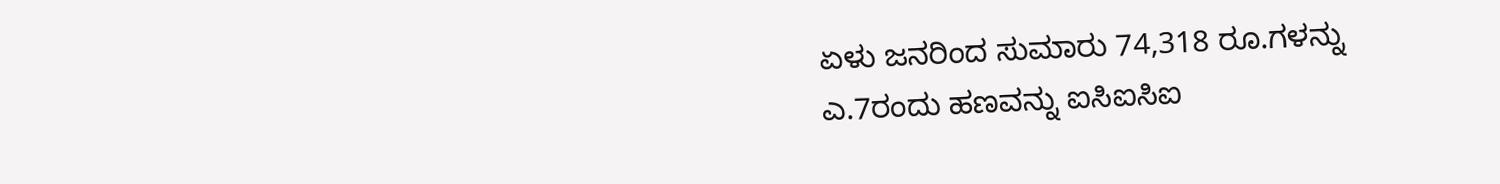ಏಳು ಜನರಿಂದ ಸುಮಾರು 74,318 ರೂ.ಗಳನ್ನು ಎ.7ರಂದು ಹಣವನ್ನು ಐಸಿಐಸಿಐ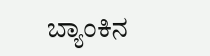ಬ್ಯಾಂಕಿನ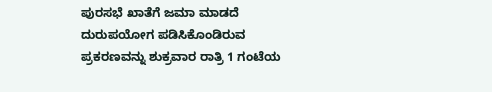ಪುರಸಭೆ ಖಾತೆಗೆ ಜಮಾ ಮಾಡದೆ ದುರುಪಯೋಗ ಪಡಿಸಿಕೊಂಡಿರುವ ಪ್ರಕರಣವನ್ನು ಶುಕ್ರವಾರ ರಾತ್ರಿ 1 ಗಂಟೆಯ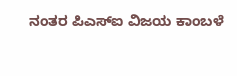ನಂತರ ಪಿಎಸ್ಐ ವಿಜಯ ಕಾಂಬಳೆ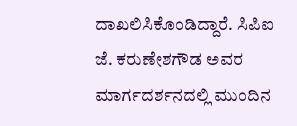ದಾಖಲಿಸಿಕೊಂಡಿದ್ದಾರೆ. ಸಿಪಿಐ ಜೆ. ಕರುಣೇಶಗೌಡ ಅವರ ಮಾರ್ಗದರ್ಶನದಲ್ಲಿ ಮುಂದಿನ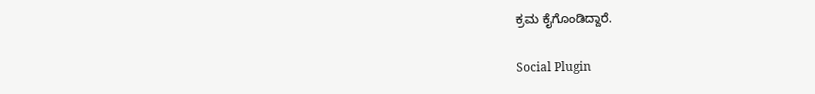ಕ್ರಮ ಕೈಗೊಂಡಿದ್ದಾರೆ.

Social Plugin